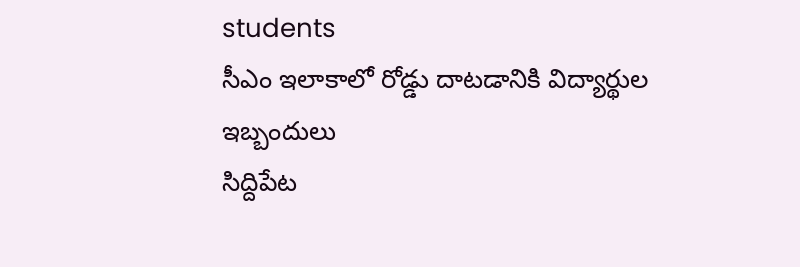students
సీఎం ఇలాకాలో రోడ్డు దాటడానికి విద్యార్థుల ఇబ్బందులు
సిద్దిపేట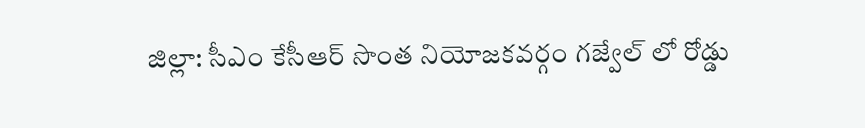జిల్లా: సీఎం కేసీఆర్ సొంత నియోజకవర్గం గజ్వేల్ లో రోడ్డు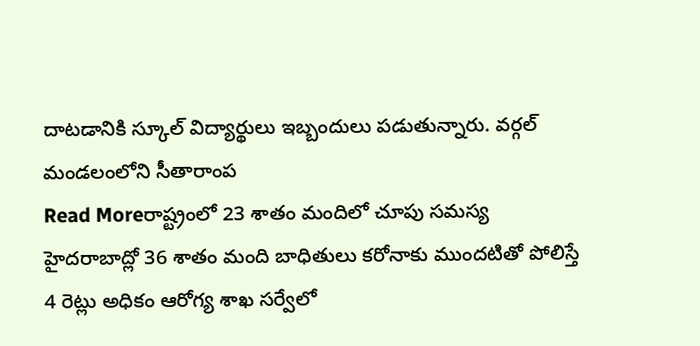దాటడానికి స్కూల్ విద్యార్థులు ఇబ్బందులు పడుతున్నారు. వర్గల్ మండలంలోని సీతారాంప
Read Moreరాష్ట్రంలో 23 శాతం మందిలో చూపు సమస్య
హైదరాబాద్లో 36 శాతం మంది బాధితులు కరోనాకు ముందటితో పోలిస్తే 4 రెట్లు అధికం ఆరోగ్య శాఖ సర్వేలో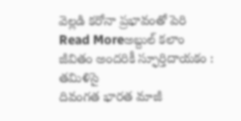వెల్లడి కరోనా ప్రభావంతో పెరి
Read Moreఅబ్దుల్ కలాం జీవితం అందరికీ స్ఫూర్తిదాయకం : తమిళిసై
దివంగత భారత మాజీ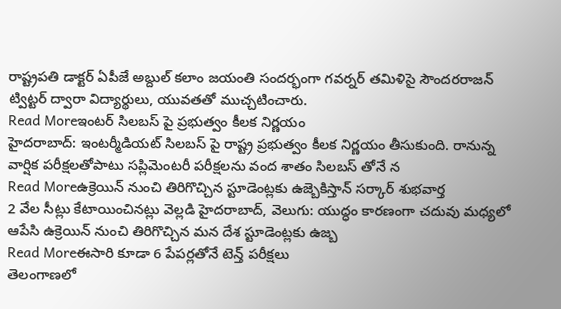రాష్ట్రపతి డాక్టర్ ఏపీజే అబ్దుల్ కలాం జయంతి సందర్భంగా గవర్నర్ తమిళిసై సౌందరరాజన్ ట్విట్టర్ ద్వారా విద్యార్థులు, యువతతో ముచ్చటించారు.
Read Moreఇంటర్ సిలబస్ పై ప్రభుత్వం కీలక నిర్ణయం
హైదరాబాద్: ఇంటర్మీడియట్ సిలబస్ పై రాష్ట్ర ప్రభుత్వం కీలక నిర్ణయం తీసుకుంది. రానున్న వార్షిక పరీక్షలతోపాటు సప్లిమెంటరీ పరీక్షలను వంద శాతం సిలబస్ తోనే న
Read Moreఉక్రెయిన్ నుంచి తిరిగొచ్చిన స్టూడెంట్లకు ఉజ్బెకిస్తాన్ సర్కార్ శుభవార్త
2 వేల సీట్లు కేటాయించినట్లు వెల్లడి హైదరాబాద్, వెలుగు: యుద్ధం కారణంగా చదువు మధ్యలో ఆపేసి ఉక్రెయిన్ నుంచి తిరిగొచ్చిన మన దేశ స్టూడెంట్లకు ఉజ్బ
Read Moreఈసారి కూడా 6 పేపర్లతోనే టెన్త్ పరీక్షలు
తెలంగాణలో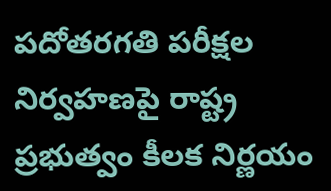పదోతరగతి పరీక్షల నిర్వహణపై రాష్ట్ర ప్రభుత్వం కీలక నిర్ణయం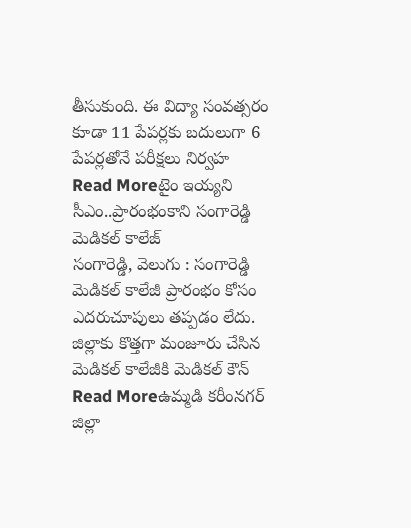తీసుకుంది. ఈ విద్యా సంవత్సరం కూడా 11 పేపర్లకు బదులుగా 6 పేపర్లతోనే పరీక్షలు నిర్వహ
Read Moreటైం ఇయ్యని సీఎం..ప్రారంభంకాని సంగారెడ్డి మెడికల్ కాలేజ్
సంగారెడ్డి, వెలుగు : సంగారెడ్డి మెడికల్ కాలేజీ ప్రారంభం కోసం ఎదరుచూపులు తప్పడం లేదు. జిల్లాకు కొత్తగా మంజూరు చేసిన మెడికల్ కాలేజీకి మెడికల్ కౌన్
Read Moreఉమ్మడి కరీంనగర్ జిల్లా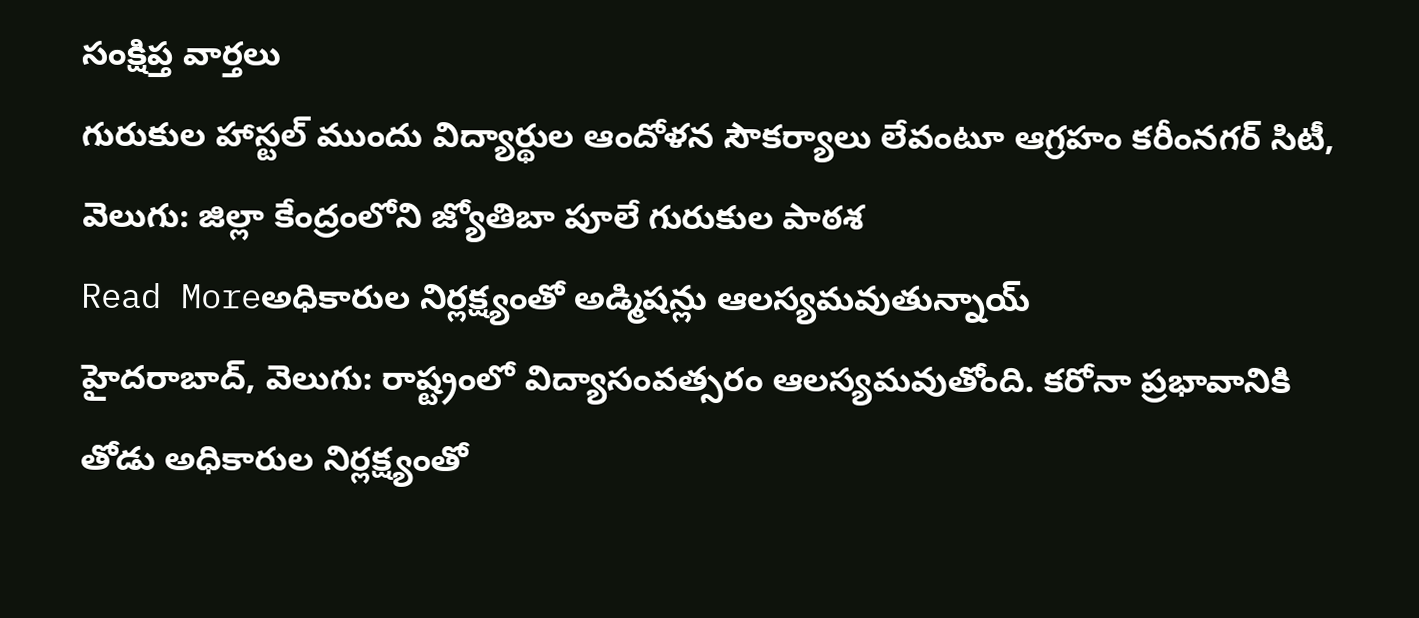సంక్షిప్త వార్తలు
గురుకుల హాస్టల్ ముందు విద్యార్థుల ఆందోళన సౌకర్యాలు లేవంటూ ఆగ్రహం కరీంనగర్ సిటీ, వెలుగు: జిల్లా కేంద్రంలోని జ్యోతిబా పూలే గురుకుల పాఠశ
Read Moreఅధికారుల నిర్లక్ష్యంతో అడ్మిషన్లు ఆలస్యమవుతున్నాయ్
హైదరాబాద్, వెలుగు: రాష్ట్రంలో విద్యాసంవత్సరం ఆలస్యమవుతోంది. కరోనా ప్రభావానికి తోడు అధికారుల నిర్లక్ష్యంతో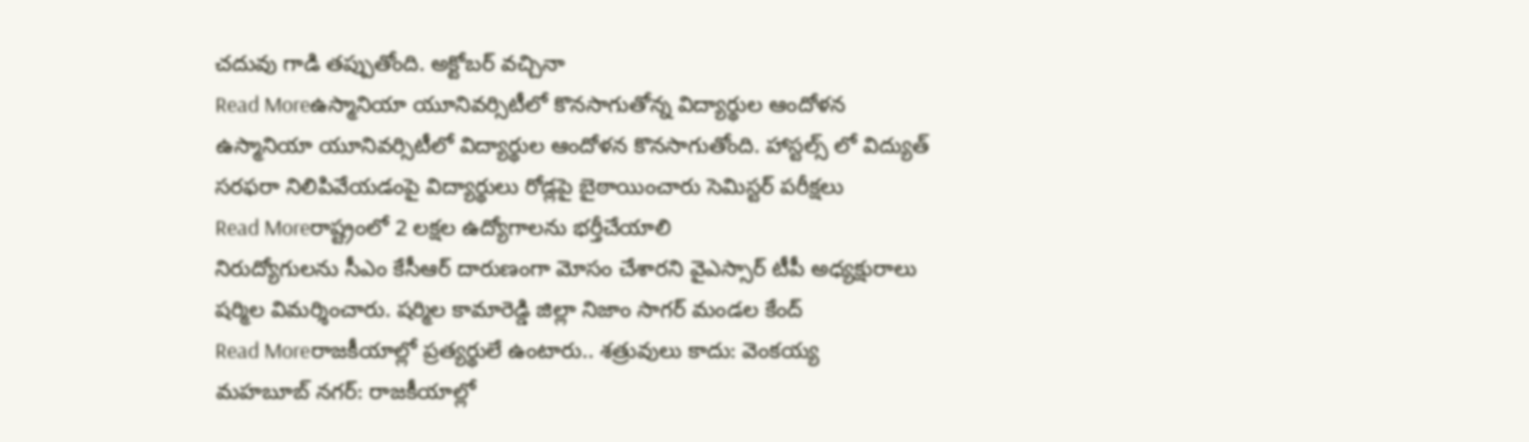చదువు గాడి తప్పుతోంది. అక్టోబర్ వచ్చినా
Read Moreఉస్మానియా యూనివర్సిటీలో కొనసాగుతోన్న విద్యార్థుల ఆందోళన
ఉస్మానియా యూనివర్సిటీలో విద్యార్థుల ఆందోళన కొనసాగుతోంది. హాస్టల్స్ లో విద్యుత్ సరఫరా నిలిపివేయడంపై విద్యార్థులు రోడ్లపై బైఠాయించారు సెమిస్టర్ పరీక్షలు
Read Moreరాష్ట్రంలో 2 లక్షల ఉద్యోగాలను భర్తీచేయాలి
నిరుద్యోగులను సీఎం కేసీఆర్ దారుణంగా మోసం చేశారని వైఎస్సార్ టీపీ అధ్యక్షురాలు షర్మిల విమర్శించారు. షర్మిల కామారెడ్డి జిల్లా నిజాం సాగర్ మండల కేంద్
Read Moreరాజకీయాల్లో ప్రత్యర్థులే ఉంటారు.. శత్రువులు కాదు: వెంకయ్య
మహబూబ్ నగర్: రాజకీయాల్లో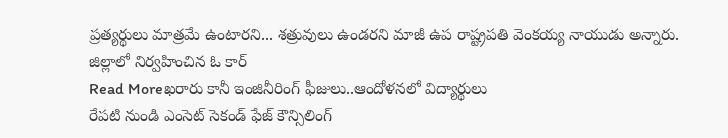ప్రత్యర్థులు మాత్రమే ఉంటారని... శత్రువులు ఉండరని మాజీ ఉప రాష్ట్రపతి వెంకయ్య నాయుడు అన్నారు. జిల్లాలో నిర్వహించిన ఓ కార్
Read Moreఖరారు కానీ ఇంజినీరింగ్ ఫీజులు..ఆందోళనలో విద్యార్థులు
రేపటి నుండి ఎంసెట్ సెకండ్ ఫేజ్ కౌన్సిలింగ్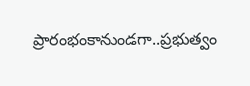ప్రారంభంకానుండగా..ప్రభుత్వం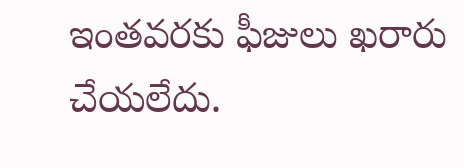ఇంతవరకు ఫీజులు ఖరారు చేయలేదు.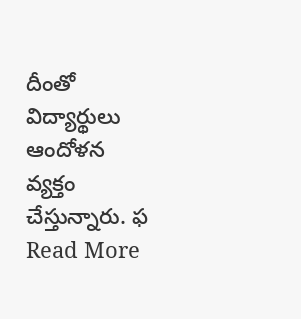దీంతో విద్యార్థులు ఆందోళన వ్యక్తం చేస్తున్నారు. ఫ
Read More